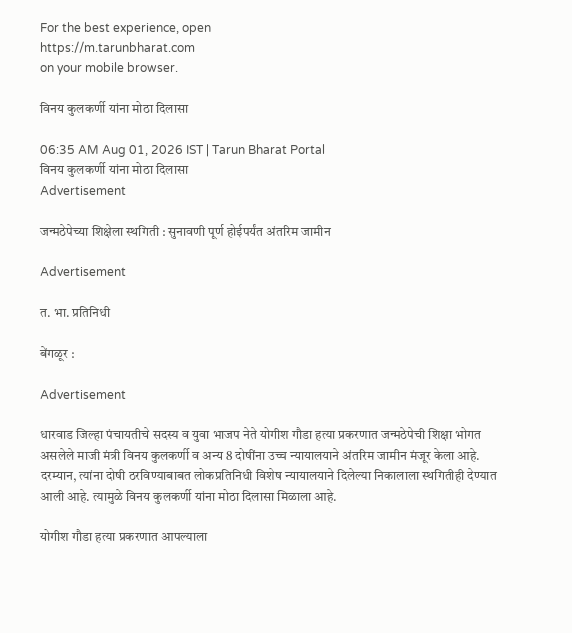For the best experience, open
https://m.tarunbharat.com
on your mobile browser.

विनय कुलकर्णी यांना मोठा दिलासा

06:35 AM Aug 01, 2026 IST | Tarun Bharat Portal
विनय कुलकर्णी यांना मोठा दिलासा
Advertisement

जन्मठेपेच्या शिक्षेला स्थगिती : सुनावणी पूर्ण होईपर्यंत अंतरिम जामीन

Advertisement

त. भा. प्रतिनिधी

बेंगळूर :

Advertisement

धारवाड जिल्हा पंचायतीचे सदस्य व युवा भाजप नेते योगीश गौडा हत्या प्रकरणात जन्मठेपेची शिक्षा भोगत असलेले माजी मंत्री विनय कुलकर्णी व अन्य 8 दोषींना उच्च न्यायालयाने अंतरिम जामीन मंजूर केला आहे. दरम्यान, त्यांना दोषी ठरविण्याबाबत लोकप्रतिनिधी विशेष न्यायालयाने दिलेल्या निकालाला स्थगितीही देण्यात आली आहे. त्यामुळे विनय कुलकर्णी यांना मोठा दिलासा मिळाला आहे.

योगीश गौडा हत्या प्रकरणात आपल्याला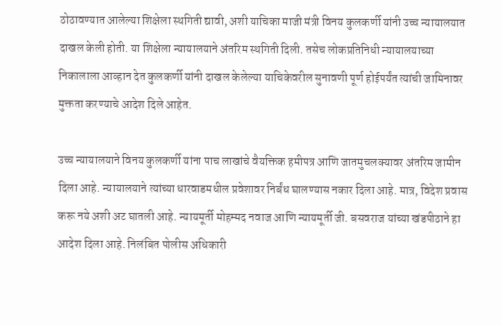ठोठावण्यात आलेल्या शिक्षेला स्थगिती द्यावी, अशी याचिका माजी मंत्री विनय कुलकर्णी यांनी उच्च न्यायालयात दाखल केली होती. या शिक्षेला न्यायालयाने अंतरिम स्थगिती दिली. तसेच लोकप्रतिनिधी न्यायालयाच्या निकालाला आव्हान देत कुलकर्णी यांनी दाखल केलेल्या याचिकेवरील सुनावणी पूर्ण होईपर्यंत त्यांची जामिनावर मुक्तता करण्याचे आदेश दिले आहेत.

उच्च न्यायालयाने विनय कुलकर्णी यांना पाच लाखांचे वैयक्तिक हमीपत्र आणि जातमुचलक्यावर अंतरिम जामीन दिला आहे. न्यायालयाने त्यांच्या धारवाडमधील प्रवेशावर निर्बंध घालण्यास नकार दिला आहे. मात्र, विदेश प्रवास करू नये अशी अट घातली आहे. न्यायमूर्ती मोहम्मद नवाज आणि न्यायमूर्ती जी. बसवराज यांच्या खंडपीठाने हा आदेश दिला आहे. निलंबित पोलीस अधिकारी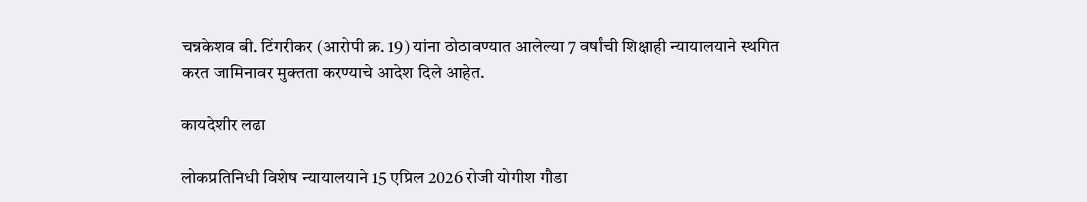चन्नकेशव बी. टिंगरीकर (आरोपी क्र. 19) यांना ठोठावण्यात आलेल्या 7 वर्षांची शिक्षाही न्यायालयाने स्थगित करत जामिनावर मुक्तता करण्याचे आदेश दिले आहेत.

कायदेशीर लढा

लोकप्रतिनिधी विशेष न्यायालयाने 15 एप्रिल 2026 रोजी योगीश गौडा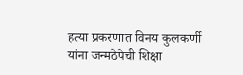हत्या प्रकरणात विनय कुलकर्णी यांना जन्मठेपेची शिक्षा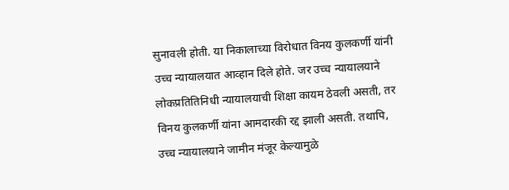सुनावली होती. या निकालाच्या विरोधात विनय कुलकर्णी यांनी उच्च न्यायालयात आव्हान दिले होते. जर उच्च न्यायालयाने लोकप्रतितिनिधी न्यायालयाची शिक्षा कायम ठेवली असती, तर विनय कुलकर्णी यांना आमदारकी रद्द झाली असती. तथापि, उच्च न्यायालयाने जामीन मंजूर केल्यामुळे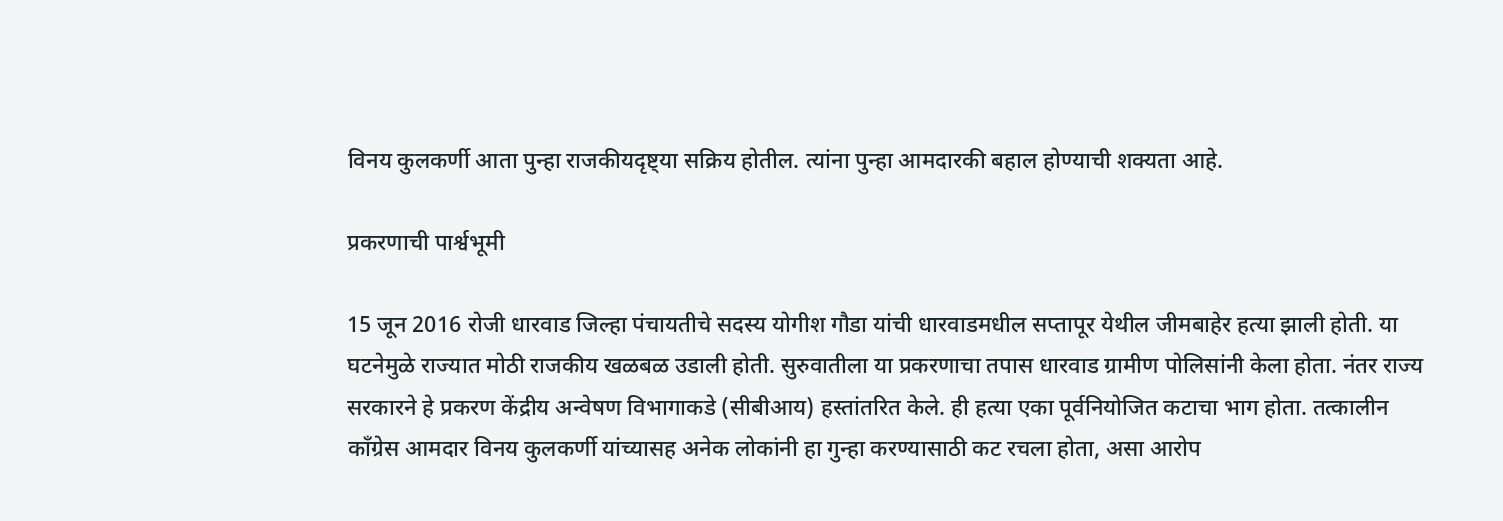विनय कुलकर्णी आता पुन्हा राजकीयदृष्ट्या सक्रिय होतील. त्यांना पुन्हा आमदारकी बहाल होण्याची शक्यता आहे.

प्रकरणाची पार्श्वभूमी

15 जून 2016 रोजी धारवाड जिल्हा पंचायतीचे सदस्य योगीश गौडा यांची धारवाडमधील सप्तापूर येथील जीमबाहेर हत्या झाली होती. या घटनेमुळे राज्यात मोठी राजकीय खळबळ उडाली होती. सुरुवातीला या प्रकरणाचा तपास धारवाड ग्रामीण पोलिसांनी केला होता. नंतर राज्य सरकारने हे प्रकरण केंद्रीय अन्वेषण विभागाकडे (सीबीआय) हस्तांतरित केले. ही हत्या एका पूर्वनियोजित कटाचा भाग होता. तत्कालीन काँग्रेस आमदार विनय कुलकर्णी यांच्यासह अनेक लोकांनी हा गुन्हा करण्यासाठी कट रचला होता, असा आरोप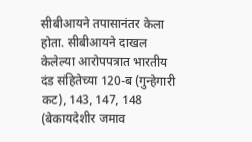सीबीआयने तपासानंतर केला होता. सीबीआयने दाखल केलेल्या आरोपपत्रात भारतीय दंड संहितेच्या 120-ब (गुन्हेगारी कट), 143, 147, 148 (बेकायदेशीर जमाव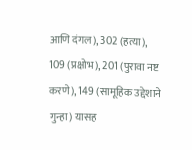आणि दंगल), 302 (हत्या), 109 (प्रक्षोभ), 201 (पुरावा नष्ट करणे), 149 (सामूहिक उद्देशाने गुन्हा) यासह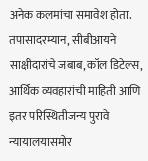अनेक कलमांचा समावेश होता. तपासादरम्यान, सीबीआयने साक्षीदारांचे जबाब, कॉल डिटेल्स, आर्थिक व्यवहारांची माहिती आणि इतर परिस्थितीजन्य पुरावे न्यायालयासमोर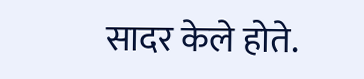सादर केले होते.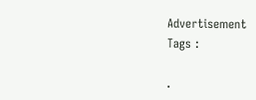Advertisement
Tags :

.